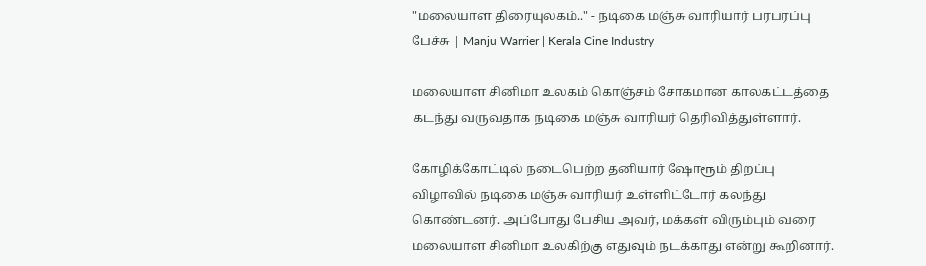"மலையாள திரையுலகம்.." - நடிகை மஞ்சு வாரியார் பரபரப்பு பேச்சு | Manju Warrier | Kerala Cine Industry

மலையாள சினிமா உலகம் கொஞ்சம் சோகமான காலகட்டத்தை கடந்து வருவதாக நடிகை மஞ்சு வாரியர் தெரிவித்துள்ளார்.

கோழிக்கோட்டில் நடைபெற்ற தனியார் ஷோரூம் திறப்பு விழாவில் நடிகை மஞ்சு வாரியர் உள்ளிட்டோர் கலந்து கொண்டனர். அப்போது பேசிய அவர், மக்கள் விரும்பும் வரை மலையாள சினிமா உலகிற்கு எதுவும் நடக்காது என்று கூறினார்.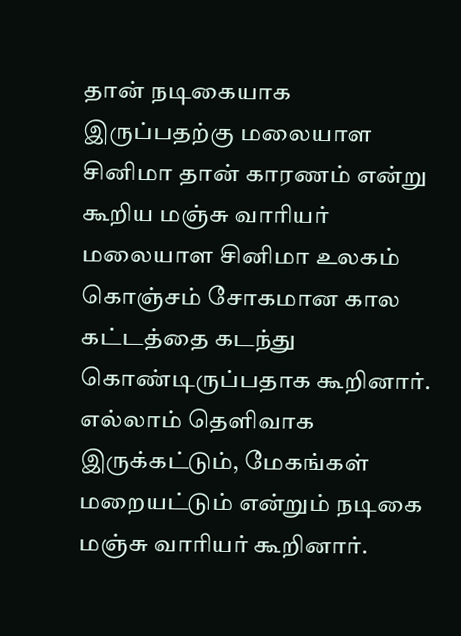தான் நடிகையாக இருப்பதற்கு மலையாள சினிமா தான் காரணம் என்று கூறிய மஞ்சு வாரியர் மலையாள சினிமா உலகம் கொஞ்சம் சோகமான கால கட்டத்தை கடந்து கொண்டிருப்பதாக கூறினார். எல்லாம் தெளிவாக இருக்கட்டும், மேகங்கள் மறையட்டும் என்றும் நடிகை மஞ்சு வாரியர் கூறினார்.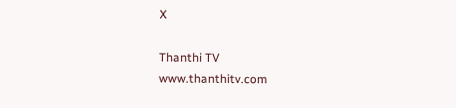X

Thanthi TV
www.thanthitv.com